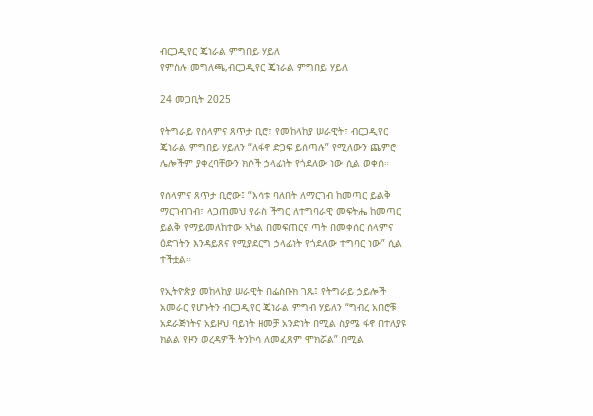ብርጋዲየር ጄነራል ምግበይ ሃይለ
የምስሉ መግለጫ,ብርጋዲየር ጄነራል ምግበይ ሃይለ

24 መጋቢት 2025

የትግራይ የሰላምና ጸጥታ ቢሮ፣ የመከላከያ ሠራዊት፣ ብርጋዲየር ጄነራል ምግበይ ሃይለን “ለፋኖ ድጋፍ ይሰጣሉ” የሚለውን ጨምሮ ሌሎችም ያቀረባቸውን ክሶች ኃላፊነት የጎደለው ነው ሲል ወቀሰ።

የሰላምና ጸጥታ ቢሮው፤ “እሳቱ ባለበት ለማርገብ ከመጣር ይልቅ ማርገብገብ፣ ላጋጠመህ የራስ ችግር ለተግባራዊ መፍትሔ ከመጣር ይልቅ የማይመለከተው ኣካል በመፍጠርና ጣት በመቀሰር ሰላምና ዕድገትን እንዳይጸና የሚያደርግ ኃላፊነት የጎደለው ተግባር ነው” ሲል ተችቷል።

የኢትዮጵያ መከላከያ ሠራዊት በፌስቡክ ገጹ፤ የትግራይ ኃይሎች አመራር የሆኑትን ብርጋዲየር ጄነራል ምግብ ሃይለን “ግብረ አበሮቹ አደራጅነትና አይዞህ ባይነት ዘመቻ አንድነት በሚል ስያሜ ፋኖ በተለያዩ ክልል የዞን ወረዳዎች ትንኮሳ ለመፈጸም ሞክሯል” በሚል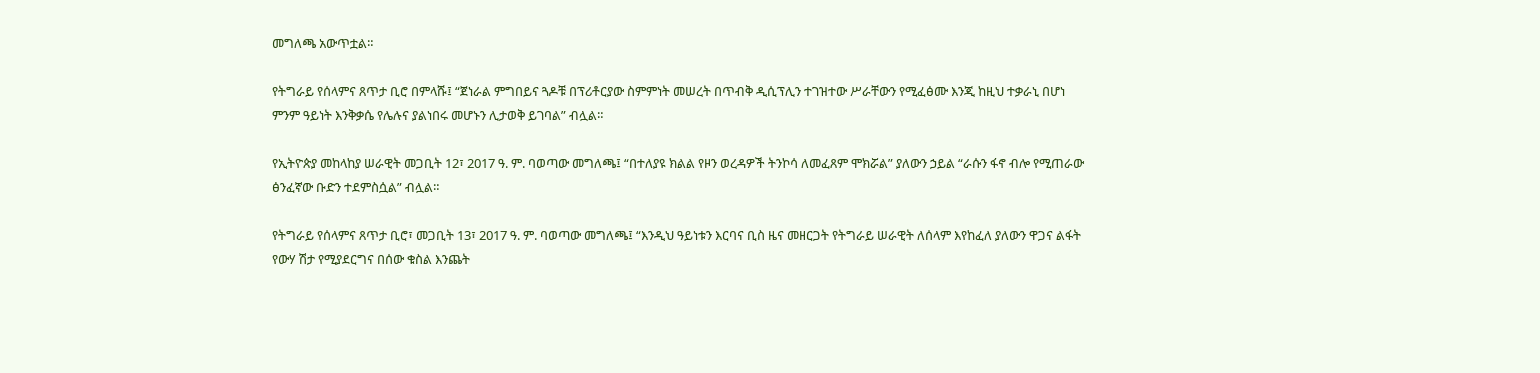መግለጫ አውጥቷል።

የትግራይ የሰላምና ጸጥታ ቢሮ በምላሹ፤ “ጀነራል ምግበይና ጓዶቹ በፕሪቶርያው ስምምነት መሠረት በጥብቅ ዲሲፕሊን ተገዝተው ሥራቸውን የሚፈፅሙ እንጂ ከዚህ ተቃራኒ በሆነ ምንም ዓይነት እንቅቃሴ የሌሉና ያልነበሩ መሆኑን ሊታወቅ ይገባል” ብሏል።

የኢትዮጵያ መከላከያ ሠራዊት መጋቢት 12፣ 2017 ዓ. ም. ባወጣው መግለጫ፤ “በተለያዩ ክልል የዞን ወረዳዎች ትንኮሳ ለመፈጸም ሞክሯል” ያለውን ኃይል “ራሱን ፋኖ ብሎ የሚጠራው ፅንፈኛው ቡድን ተደምስሷል” ብሏል።

የትግራይ የሰላምና ጸጥታ ቢሮ፣ መጋቢት 13፣ 2017 ዓ. ም. ባወጣው መግለጫ፤ “እንዲህ ዓይነቱን እርባና ቢስ ዜና መዘርጋት የትግራይ ሠራዊት ለሰላም እየከፈለ ያለውን ዋጋና ልፋት የውሃ ሽታ የሚያደርግና በሰው ቁስል እንጨት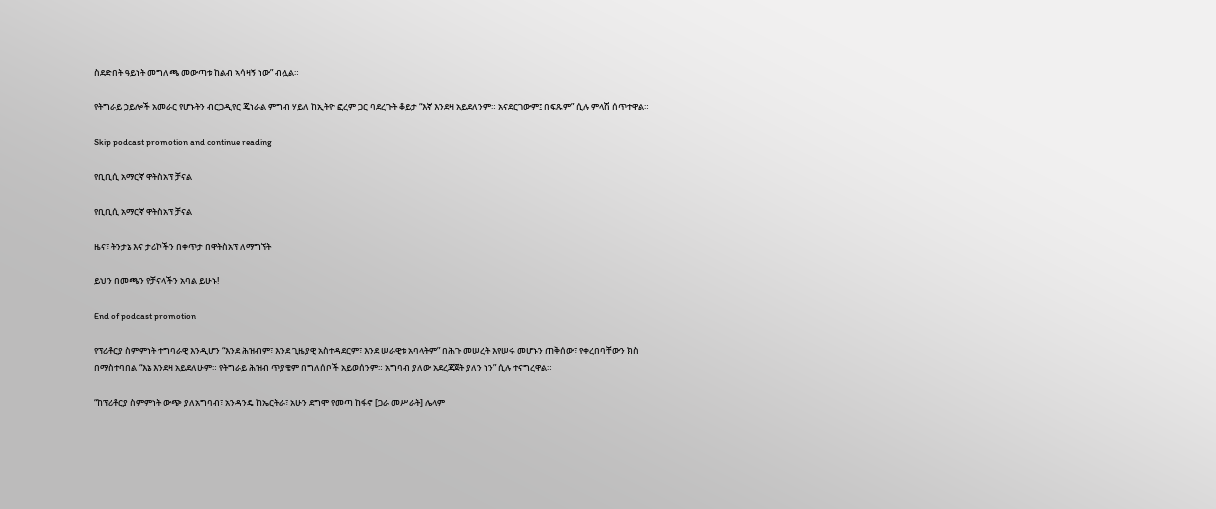ስደድበት ዓይነት መግለጫ መውጣቱ ከልብ ኣሳዛኝ ነው” ብሏል።

የትግራይ ኃይሎች አመራር የሆኑትን ብርጋዲየር ጄነራል ምግብ ሃይለ ከኢትዮ ፎረም ጋር ባደረጉት ቆይታ “እኛ እንደዛ አይደለንም። አናደርገውም፤ በፍጹም” ሲሉ ምላሽ ሰጥተዋል።

Skip podcast promotion and continue reading

የቢቢሲ አማርኛ ዋትስአፕ ቻናል

የቢቢሲ አማርኛ ዋትስአፕ ቻናል

ዜና፣ ትንታኔ እና ታሪኮችን በቀጥታ በዋትስአፕ ለማግኘት

ይህን በመጫን የቻናላችን አባል ይሁኑ!

End of podcast promotion

የፕሪቶርያ ስምምነት ተግባራዊ እንዲሆን “እንደ ሕዝብም፣ እንደ ጊዜያዊ አስተዳደርም፣ እንደ ሠራዊቱ አባላትም” በሕጉ መሠረት እየሠሩ መሆኑን ጠቅሰው፣ የቀረበባቸውን ክስ በማስተባበል “እኔ እንደዛ አይደለሁም። የትግራይ ሕዝብ ጥያቄም በግለሰቦች አይወሰንም። አግባብ ያለው አደረጃጀት ያለን ነን” ሲሉ ተናግረዋል።

“ከፕሪቶርያ ስምምነት ውጭ ያለአግባብ፣ አንዳንዴ ከኤርትራ፣ አሁን ደግሞ የመጣ ከፋኖ [ጋራ መሥራት] ሌላም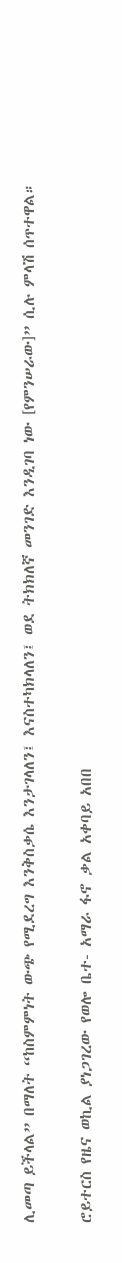ሊመጣ ይችላል” በማለት “ከስምምነት ውጭ የሚደረግ እንቅስቃሴ እንታገላለን፤ እናስተካክላለን፤ ወደ ትክክለኛ መንገድ እንዲገባ ነው [የምንሠራው]” ሲሉ ምላሽ ሰጥተዋል።

ሮይተርስ የዜና ወኪል ያነጋገረው የወሎ ቤተ- አማራ ፋኖ ቃል አቀባይ አበበ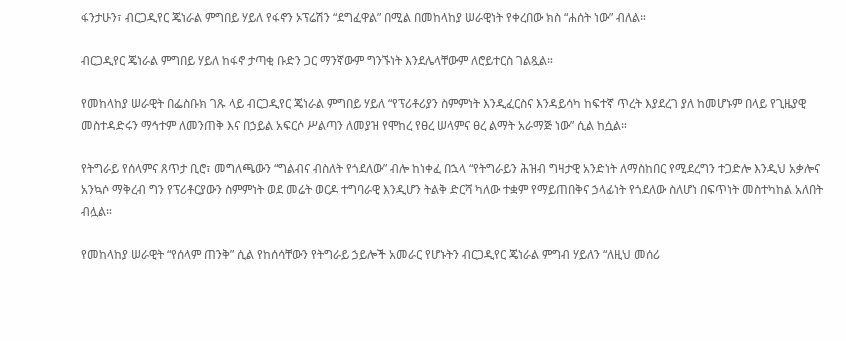ፋንታሁን፣ ብርጋዲየር ጄነራል ምግበይ ሃይለ የፋኖን ኦፕሬሽን “ደግፈዋል” በሚል በመከላከያ ሠራዊነት የቀረበው ክስ “ሐሰት ነው” ብለል።

ብርጋዲየር ጄነራል ምግበይ ሃይለ ከፋኖ ታጣቂ ቡድን ጋር ማንኛውም ግንኙነት እንደሌላቸውም ለሮይተርስ ገልጿል።

የመከላከያ ሠራዊት በፌስቡክ ገጹ ላይ ብርጋዲየር ጄነራል ምግበይ ሃይለ “የፕሪቶሪያን ስምምነት እንዲፈርስና እንዳይሳካ ከፍተኛ ጥረት እያደረገ ያለ ከመሆኑም በላይ የጊዜያዊ መስተዳድሩን ማኅተም ለመንጠቅ እና በኃይል አፍርሶ ሥልጣን ለመያዝ የሞከረ የፀረ ሠላምና ፀረ ልማት አራማጅ ነው” ሲል ከሷል።

የትግራይ የሰላምና ጸጥታ ቢሮ፣ መግለጫውን “ግልብና ብስለት የጎደለው” ብሎ ከነቀፈ በኋላ “የትግራይን ሕዝብ ግዛታዊ አንድነት ለማስከበር የሚደረግን ተጋድሎ እንዲህ አቃሎና አንኳሶ ማቅረብ ግን የፕሪቶርያውን ስምምነት ወደ መሬት ወርዶ ተግባራዊ እንዲሆን ትልቅ ድርሻ ካለው ተቋም የማይጠበቅና ኃላፊነት የጎደለው ስለሆነ በፍጥነት መስተካከል አለበት ብሏል።

የመከላከያ ሠራዊት “የሰላም ጠንቅ” ሲል የከሰሳቸውን የትግራይ ኃይሎች አመራር የሆኑትን ብርጋዲየር ጄነራል ምግብ ሃይለን “ለዚህ መሰሪ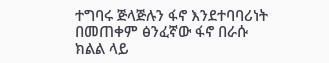ተግባሩ ጅላጅሉን ፋኖ እንደተባባሪነት በመጠቀም ፅንፈኛው ፋኖ በራሱ ክልል ላይ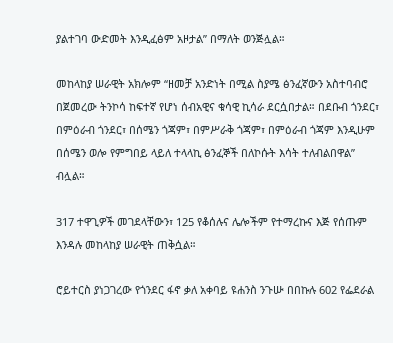ያልተገባ ውድመት እንዲፈፅም አዞታል” በማለት ወንጅሏል።

መከላከያ ሠራዊት አክሎም “ዘመቻ አንድነት በሚል ስያሜ ፅንፈኛውን አስተባብሮ በጀመረው ትንኮሳ ከፍተኛ የሆነ ሰብአዊና ቁሳዊ ኪሳራ ደርሷበታል። በደቡብ ጎንደር፣ በምዕራብ ጎንደር፣ በሰሜን ጎጃም፣ በምሥራቅ ጎጃም፣ በምዕራብ ጎጃም እንዲሁም በሰሜን ወሎ የምግበይ ላይለ ተላላኪ ፅንፈኞች በለኮሱት እሳት ተለብልበዋል” ብሏል።

317 ተዋጊዎች መገደላቸውን፣ 125 የቆሰሉና ሌሎችም የተማረኩና እጅ የሰጡም እንዳሉ መከላከያ ሠራዊት ጠቅሷል።

ሮይተርስ ያነጋገረው የጎንደር ፋኖ ቃለ አቀባይ ዩሐንስ ንጉሡ በበኩሉ 602 የፌደራል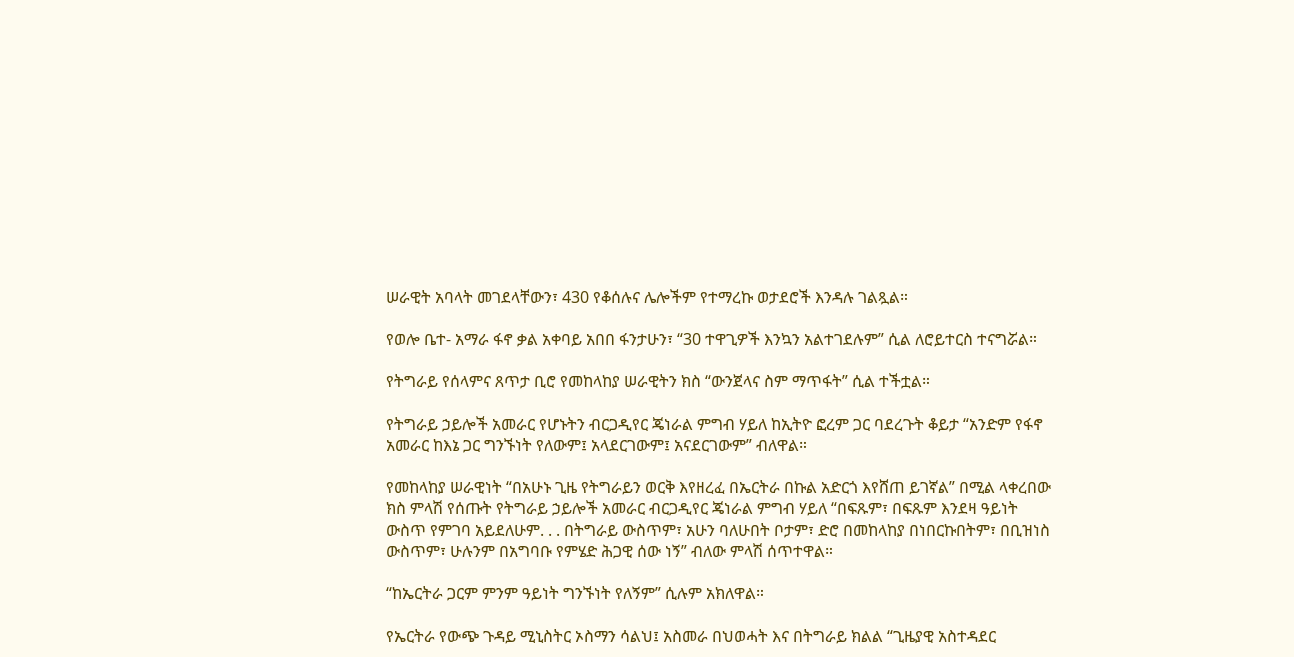ሠራዊት አባላት መገደላቸውን፣ 430 የቆሰሉና ሌሎችም የተማረኩ ወታደሮች እንዳሉ ገልጿል።

የወሎ ቤተ- አማራ ፋኖ ቃል አቀባይ አበበ ፋንታሁን፣ “30 ተዋጊዎች እንኳን አልተገደሉም” ሲል ለሮይተርስ ተናግሯል።

የትግራይ የሰላምና ጸጥታ ቢሮ የመከላከያ ሠራዊትን ክስ “ውንጀላና ስም ማጥፋት” ሲል ተችቷል።

የትግራይ ኃይሎች አመራር የሆኑትን ብርጋዲየር ጄነራል ምግብ ሃይለ ከኢትዮ ፎረም ጋር ባደረጉት ቆይታ “አንድም የፋኖ አመራር ከእኔ ጋር ግንኙነት የለውም፤ አላደርገውም፤ አናደርገውም” ብለዋል።

የመከላከያ ሠራዊነት “በአሁኑ ጊዜ የትግራይን ወርቅ እየዘረፈ በኤርትራ በኩል አድርጎ እየሸጠ ይገኛል” በሚል ላቀረበው ክስ ምላሽ የሰጡት የትግራይ ኃይሎች አመራር ብርጋዲየር ጄነራል ምግብ ሃይለ “በፍጹም፣ በፍጹም እንደዛ ዓይነት ውስጥ የምገባ አይደለሁም. . . በትግራይ ውስጥም፣ አሁን ባለሁበት ቦታም፣ ድሮ በመከላከያ በነበርኩበትም፣ በቢዝነስ ውስጥም፣ ሁሉንም በአግባቡ የምሄድ ሕጋዊ ሰው ነኝ” ብለው ምላሽ ሰጥተዋል።

“ከኤርትራ ጋርም ምንም ዓይነት ግንኙነት የለኝም” ሲሉም አክለዋል።

የኤርትራ የውጭ ጉዳይ ሚኒስትር ኦስማን ሳልህ፤ አስመራ በህወሓት እና በትግራይ ክልል “ጊዜያዊ አስተዳደር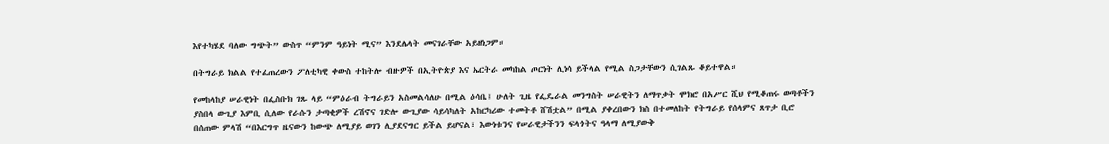እየተካሄደ ባለው ግጭት” ውስጥ “ምንም ዓይነት ሚና” እንደሌላት መናገራቸው አይዘነጋም።

በትግራይ ክልል የተፈጠረውን ፖለቲካዊ ቀውስ ተከትሎ ብዙዎች በኢትዮጵያ እና ኤርትራ መካከል ጦርነት ሊነሳ ይችላል የሚል ስጋታቸውን ሲገልጹ ቆይተዋል።

የመከላከያ ሠራዊነት በፌስቡክ ገጹ ላይ “ምዕራብ ትግራይን አስመልሳለሁ በሚል ዕሳቤ፤ ሁለት ጊዜ የፌዴራል መንግስት ሠራዊትን ለማጥቃት ሞክሮ በአሥር ሺህ የሚቆጠሩ ወጣቶችን ያስበላ ውጊያ እምቢ ሲለው የራሱን ታጣቂዎች ረሽኖና ገድሎ ውጊያው ሳይሳካለት አከርካሪው ተመትቶ ሸሽቷል” በሚል ያቀረበውን ክስ በተመለከት የትግራይ የሰላምና ጸጥታ ቢሮ በሰጠው ምላሽ “በእርግጥ ዜናውን ከውጭ ለሚያይ ወገን ሊያደናግር ይችል ይሆናል፣ እውነቱንና የሠራዊታችንን ፍላጎትና ዓላማ ለሚያውቅ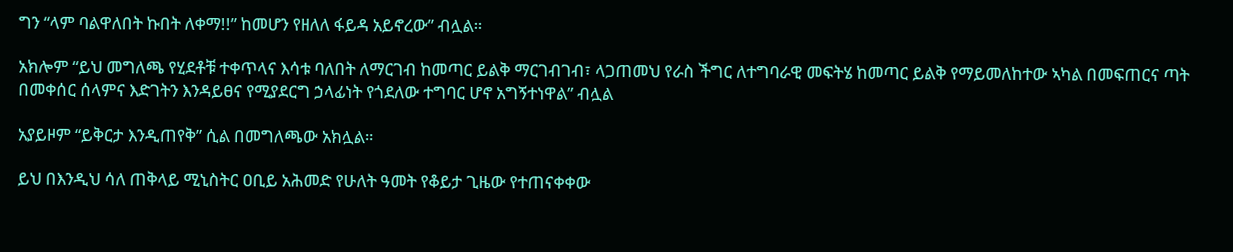ግን “ላም ባልዋለበት ኩበት ለቀማ!!” ከመሆን የዘለለ ፋይዳ አይኖረው” ብሏል።

አክሎም “ይህ መግለጫ የሂደቶቹ ተቀጥላና እሳቱ ባለበት ለማርገብ ከመጣር ይልቅ ማርገብገብ፣ ላጋጠመህ የራስ ችግር ለተግባራዊ መፍትሄ ከመጣር ይልቅ የማይመለከተው ኣካል በመፍጠርና ጣት በመቀሰር ሰላምና እድገትን እንዳይፀና የሚያደርግ ኃላፊነት የጎደለው ተግባር ሆኖ አግኝተነዋል” ብሏል

አያይዞም “ይቅርታ እንዲጠየቅ” ሲል በመግለጫው አክሏል።

ይህ በእንዲህ ሳለ ጠቅላይ ሚኒስትር ዐቢይ አሕመድ የሁለት ዓመት የቆይታ ጊዜው የተጠናቀቀው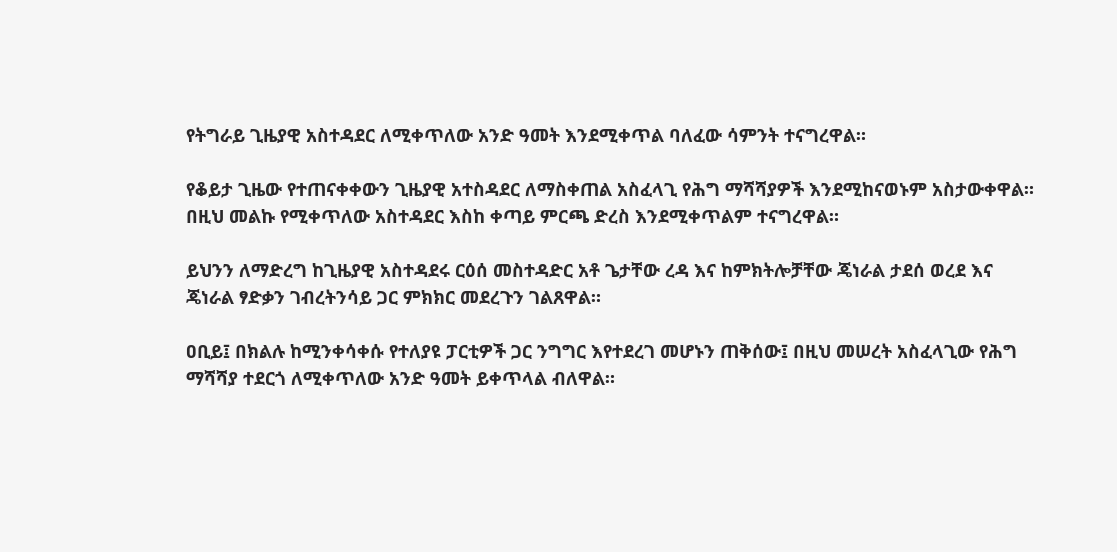የትግራይ ጊዜያዊ አስተዳደር ለሚቀጥለው አንድ ዓመት እንደሚቀጥል ባለፈው ሳምንት ተናግረዋል።

የቆይታ ጊዜው የተጠናቀቀውን ጊዜያዊ አተስዳደር ለማስቀጠል አስፈላጊ የሕግ ማሻሻያዎች እንደሚከናወኑም አስታውቀዋል። በዚህ መልኩ የሚቀጥለው አስተዳደር እስከ ቀጣይ ምርጫ ድረስ እንደሚቀጥልም ተናግረዋል።

ይህንን ለማድረግ ከጊዜያዊ አስተዳደሩ ርዕሰ መስተዳድር አቶ ጌታቸው ረዳ እና ከምክትሎቻቸው ጄነራል ታደሰ ወረደ እና ጄነራል ፃድቃን ገብረትንሳይ ጋር ምክክር መደረጉን ገልጸዋል።

ዐቢይ፤ በክልሉ ከሚንቀሳቀሱ የተለያዩ ፓርቲዎች ጋር ንግግር እየተደረገ መሆኑን ጠቅሰው፤ በዚህ መሠረት አስፈላጊው የሕግ ማሻሻያ ተደርጎ ለሚቀጥለው አንድ ዓመት ይቀጥላል ብለዋል።